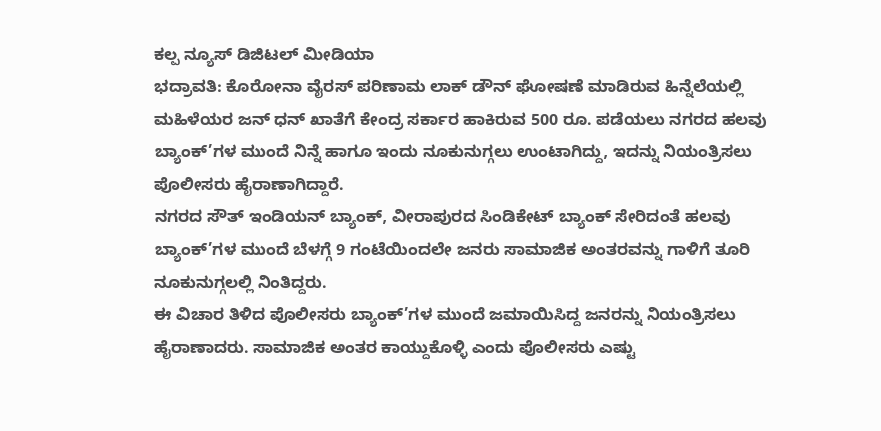ಕಲ್ಪ ನ್ಯೂಸ್ ಡಿಜಿಟಲ್ ಮೀಡಿಯಾ
ಭದ್ರಾವತಿ: ಕೊರೋನಾ ವೈರಸ್ ಪರಿಣಾಮ ಲಾಕ್ ಡೌನ್ ಘೋಷಣೆ ಮಾಡಿರುವ ಹಿನ್ನೆಲೆಯಲ್ಲಿ ಮಹಿಳೆಯರ ಜನ್ ಧನ್ ಖಾತೆಗೆ ಕೇಂದ್ರ ಸರ್ಕಾರ ಹಾಕಿರುವ 500 ರೂ. ಪಡೆಯಲು ನಗರದ ಹಲವು ಬ್ಯಾಂಕ್’ಗಳ ಮುಂದೆ ನಿನ್ನೆ ಹಾಗೂ ಇಂದು ನೂಕುನುಗ್ಗಲು ಉಂಟಾಗಿದ್ದು, ಇದನ್ನು ನಿಯಂತ್ರಿಸಲು ಪೊಲೀಸರು ಹೈರಾಣಾಗಿದ್ದಾರೆ.
ನಗರದ ಸೌತ್ ಇಂಡಿಯನ್ ಬ್ಯಾಂಕ್, ವೀರಾಪುರದ ಸಿಂಡಿಕೇಟ್ ಬ್ಯಾಂಕ್ ಸೇರಿದಂತೆ ಹಲವು ಬ್ಯಾಂಕ್’ಗಳ ಮುಂದೆ ಬೆಳಗ್ಗೆ 9 ಗಂಟೆಯಿಂದಲೇ ಜನರು ಸಾಮಾಜಿಕ ಅಂತರವನ್ನು ಗಾಳಿಗೆ ತೂರಿ ನೂಕುನುಗ್ಗಲಲ್ಲಿ ನಿಂತಿದ್ದರು.
ಈ ವಿಚಾರ ತಿಳಿದ ಪೊಲೀಸರು ಬ್ಯಾಂಕ್’ಗಳ ಮುಂದೆ ಜಮಾಯಿಸಿದ್ದ ಜನರನ್ನು ನಿಯಂತ್ರಿಸಲು ಹೈರಾಣಾದರು. ಸಾಮಾಜಿಕ ಅಂತರ ಕಾಯ್ದುಕೊಳ್ಳಿ ಎಂದು ಪೊಲೀಸರು ಎಷ್ಟು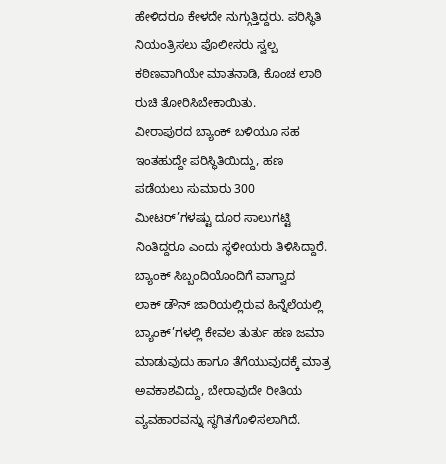ಹೇಳಿದರೂ ಕೇಳದೇ ನುಗ್ಗುತ್ತಿದ್ದರು. ಪರಿಸ್ಥಿತಿ ನಿಯಂತ್ರಿಸಲು ಪೊಲೀಸರು ಸ್ವಲ್ಪ ಕಠಿಣವಾಗಿಯೇ ಮಾತನಾಡಿ, ಕೊಂಚ ಲಾಠಿ ರುಚಿ ತೋರಿಸಿಬೇಕಾಯಿತು.
ವೀರಾಪುರದ ಬ್ಯಾಂಕ್ ಬಳಿಯೂ ಸಹ ಇಂತಹುದ್ದೇ ಪರಿಸ್ಥಿತಿಯಿದ್ದು, ಹಣ ಪಡೆಯಲು ಸುಮಾರು 300 ಮೀಟರ್’ಗಳಷ್ಟು ದೂರ ಸಾಲುಗಟ್ಟಿ ನಿಂತಿದ್ದರೂ ಎಂದು ಸ್ಥಳೀಯರು ತಿಳಿಸಿದ್ದಾರೆ.
ಬ್ಯಾಂಕ್ ಸಿಬ್ಬಂದಿಯೊಂದಿಗೆ ವಾಗ್ವಾದ
ಲಾಕ್ ಡೌನ್ ಜಾರಿಯಲ್ಲಿರುವ ಹಿನ್ನೆಲೆಯಲ್ಲಿ ಬ್ಯಾಂಕ್’ಗಳಲ್ಲಿ ಕೇವಲ ತುರ್ತು ಹಣ ಜಮಾ ಮಾಡುವುದು ಹಾಗೂ ತೆಗೆಯುವುದಕ್ಕೆ ಮಾತ್ರ ಅವಕಾಶವಿದ್ದು, ಬೇರಾವುದೇ ರೀತಿಯ ವ್ಯವಹಾರವನ್ನು ಸ್ಥಗಿತಗೊಳಿಸಲಾಗಿದೆ.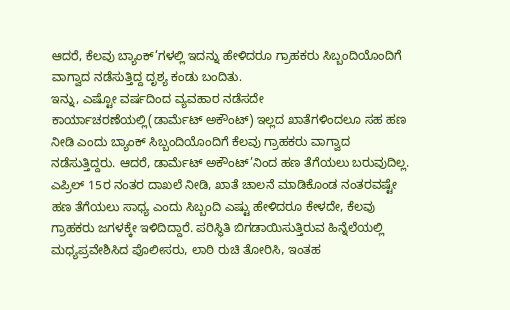ಆದರೆ, ಕೆಲವು ಬ್ಯಾಂಕ್’ಗಳಲ್ಲಿ ಇದನ್ನು ಹೇಳಿದರೂ ಗ್ರಾಹಕರು ಸಿಬ್ಬಂದಿಯೊಂದಿಗೆ ವಾಗ್ವಾದ ನಡೆಸುತ್ತಿದ್ದ ದೃಶ್ಯ ಕಂಡು ಬಂದಿತು.
ಇನ್ನು, ಎಷ್ಟೋ ವರ್ಷದಿಂದ ವ್ಯವಹಾರ ನಡೆಸದೇ ಕಾರ್ಯಾಚರಣೆಯಲ್ಲಿ(ಡಾರ್ಮೆಟ್ ಅಕೌಂಟ್) ಇಲ್ಲದ ಖಾತೆಗಳಿಂದಲೂ ಸಹ ಹಣ ನೀಡಿ ಎಂದು ಬ್ಯಾಂಕ್ ಸಿಬ್ಬಂದಿಯೊಂದಿಗೆ ಕೆಲವು ಗ್ರಾಹಕರು ವಾಗ್ವಾದ ನಡೆಸುತ್ತಿದ್ದರು. ಆದರೆ, ಡಾರ್ಮೆಟ್ ಅಕೌಂಟ್’ನಿಂದ ಹಣ ತೆಗೆಯಲು ಬರುವುದಿಲ್ಲ. ಎಪ್ರಿಲ್ 15ರ ನಂತರ ದಾಖಲೆ ನೀಡಿ, ಖಾತೆ ಚಾಲನೆ ಮಾಡಿಕೊಂಡ ನಂತರವಷ್ಟೇ ಹಣ ತೆಗೆಯಲು ಸಾಧ್ಯ ಎಂದು ಸಿಬ್ಬಂದಿ ಎಷ್ಟು ಹೇಳಿದರೂ ಕೇಳದೇ, ಕೆಲವು ಗ್ರಾಹಕರು ಜಗಳಕ್ಕೇ ಇಳಿದಿದ್ದಾರೆ. ಪರಿಸ್ಥಿತಿ ಬಿಗಡಾಯಿಸುತ್ತಿರುವ ಹಿನ್ನೆಲೆಯಲ್ಲಿ ಮಧ್ಯಪ್ರವೇಶಿಸಿದ ಪೊಲೀಸರು, ಲಾಠಿ ರುಚಿ ತೋರಿಸಿ, ಇಂತಹ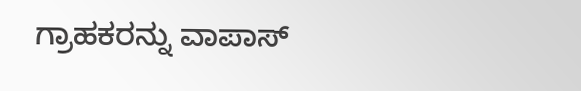ಗ್ರಾಹಕರನ್ನು ವಾಪಾಸ್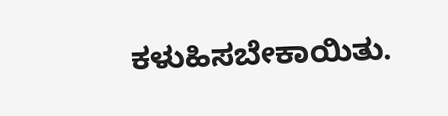ಕಳುಹಿಸಬೇಕಾಯಿತು.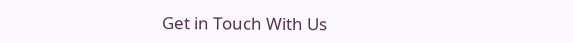Get in Touch With Us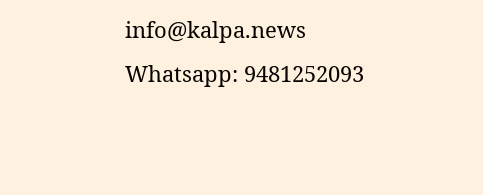info@kalpa.news Whatsapp: 9481252093